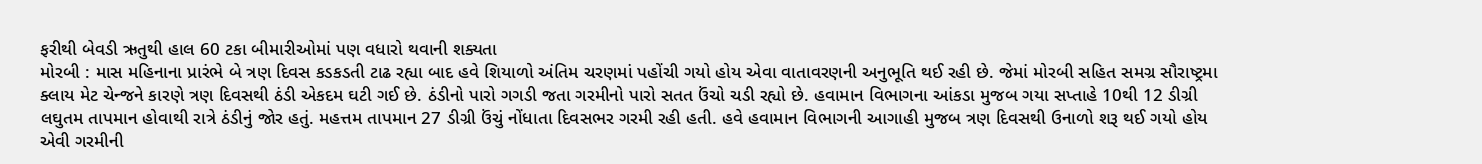ફરીથી બેવડી ઋતુથી હાલ 60 ટકા બીમારીઓમાં પણ વધારો થવાની શક્યતા
મોરબી : માસ મહિનાના પ્રારંભે બે ત્રણ દિવસ કડકડતી ટાઢ રહ્યા બાદ હવે શિયાળો અંતિમ ચરણમાં પહોંચી ગયો હોય એવા વાતાવરણની અનુભૂતિ થઈ રહી છે. જેમાં મોરબી સહિત સમગ્ર સૌરાષ્ટ્રમા ક્લાય મેટ ચેન્જને કારણે ત્રણ દિવસથી ઠંડી એકદમ ઘટી ગઈ છે. ઠંડીનો પારો ગગડી જતા ગરમીનો પારો સતત ઉંચો ચડી રહ્યો છે. હવામાન વિભાગના આંકડા મુજબ ગયા સપ્તાહે 10થી 12 ડીગ્રી લઘુતમ તાપમાન હોવાથી રાત્રે ઠંડીનું જોર હતું. મહત્તમ તાપમાન 27 ડીગ્રી ઉંચું નોંધાતા દિવસભર ગરમી રહી હતી. હવે હવામાન વિભાગની આગાહી મુજબ ત્રણ દિવસથી ઉનાળો શરૂ થઈ ગયો હોય એવી ગરમીની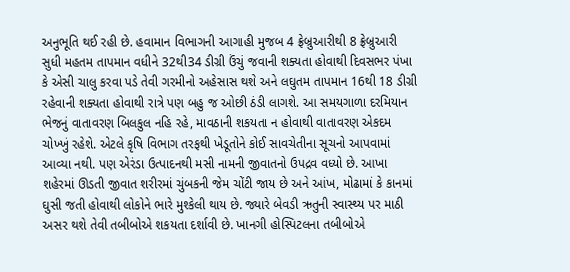અનુભૂતિ થઈ રહી છે. હવામાન વિભાગની આગાહી મુજબ 4 ફ્રેબ્રુઆરીથી 8 ફ્રેબ્રુઆરી સુધી મહતમ તાપમાન વધીને 32થી34 ડીગ્રી ઉંચું જવાની શક્યતા હોવાથી દિવસભર પંખા કે એસી ચાલુ કરવા પડે તેવી ગરમીનો અહેસાસ થશે અને લઘુતમ તાપમાન 16થી 18 ડીગ્રી રહેવાની શક્યતા હોવાથી રાત્રે પણ બહુ જ ઓછી ઠંડી લાગશે. આ સમયગાળા દરમિયાન ભેજનું વાતાવરણ બિલકુલ નહિ રહે, માવઠાની શકયતા ન હોવાથી વાતાવરણ એકદમ ચોખ્ખું રહેશે. એટલે કૃષિ વિભાગ તરફથી ખેડૂતોને કોઈ સાવચેતીના સૂચનો આપવામાં આવ્યા નથી. પણ એરંડા ઉત્પાદનથી મસી નામની જીવાતનો ઉપદ્રવ વધ્યો છે. આખા શહેરમાં ઊડતી જીવાત શરીરમાં ચુંબકની જેમ ચોંટી જાય છે અને આંખ, મોઢામાં કે કાનમાં ઘુસી જતી હોવાથી લોકોને ભારે મુશ્કેલી થાય છે. જ્યારે બેવડી ઋતુની સ્વાસ્થ્ય પર માઠી અસર થશે તેવી તબીબોએ શકયતા દર્શાવી છે. ખાનગી હોસ્પિટલના તબીબોએ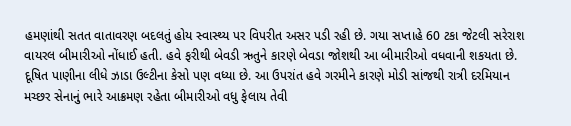હમણાંથી સતત વાતાવરણ બદલતું હોય સ્વાસ્થ્ય પર વિપરીત અસર પડી રહી છે. ગયા સપ્તાહે 60 ટકા જેટલી સરેરાશ વાયરલ બીમારીઓ નોંધાઈ હતી. હવે ફરીથી બેવડી ઋતુને કારણે બેવડા જોશથી આ બીમારીઓ વધવાની શકયતા છે. દૂષિત પાણીના લીધે ઝાડા ઉલ્ટીના કેસો પણ વધ્યા છે. આ ઉપરાંત હવે ગરમીને કારણે મોડી સાંજથી રાત્રી દરમિયાન મચ્છર સેનાનું ભારે આક્રમણ રહેતા બીમારીઓ વધુ ફેલાય તેવી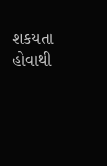શકયતા હોવાથી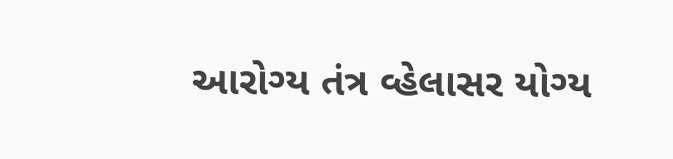આરોગ્ય તંત્ર વ્હેલાસર યોગ્ય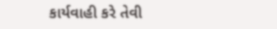કાર્યવાહી કરે તેવી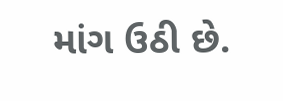માંગ ઉઠી છે.